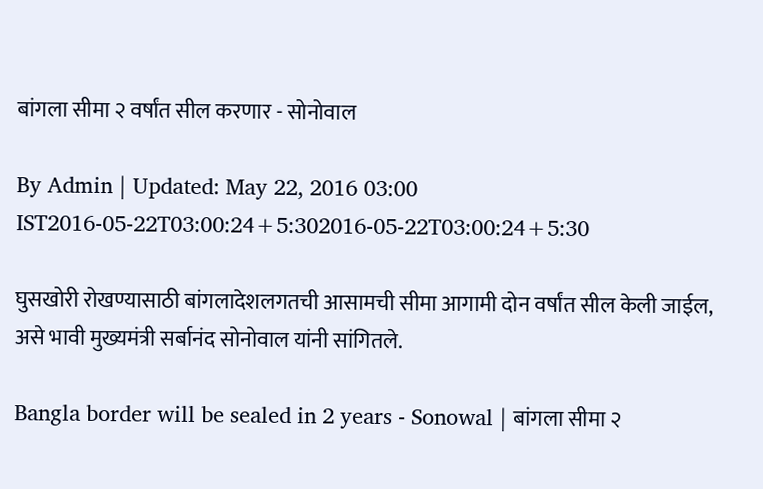बांगला सीमा २ वर्षांत सील करणार - सोनोवाल

By Admin | Updated: May 22, 2016 03:00 IST2016-05-22T03:00:24+5:302016-05-22T03:00:24+5:30

घुसखोरी रोखण्यासाठी बांगलादेशलगतची आसामची सीमा आगामी दोन वर्षांत सील केली जाईल, असे भावी मुख्यमंत्री सर्बानंद सोनोवाल यांनी सांगितले.

Bangla border will be sealed in 2 years - Sonowal | बांगला सीमा २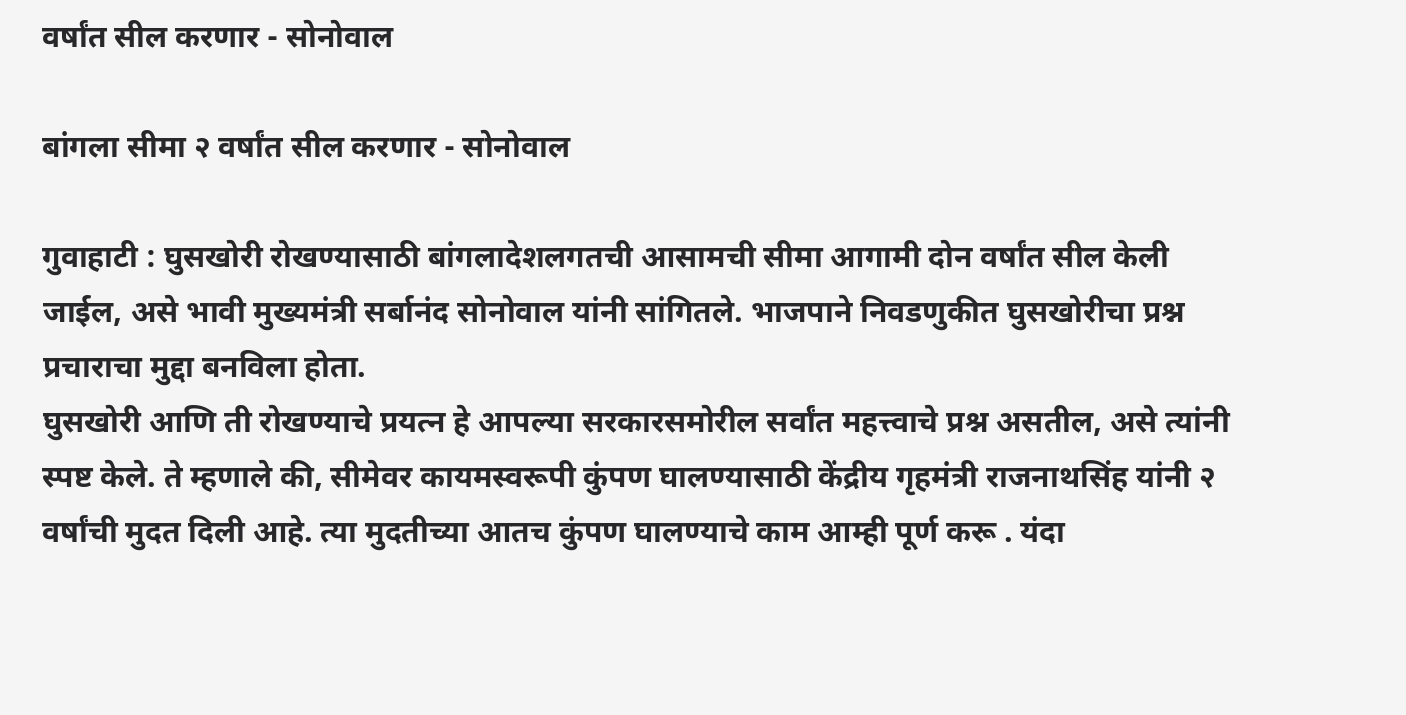वर्षांत सील करणार - सोनोवाल

बांगला सीमा २ वर्षांत सील करणार - सोनोवाल

गुवाहाटी : घुसखोरी रोखण्यासाठी बांगलादेशलगतची आसामची सीमा आगामी दोन वर्षांत सील केली जाईल, असे भावी मुख्यमंत्री सर्बानंद सोनोवाल यांनी सांगितले. भाजपाने निवडणुकीत घुसखोरीचा प्रश्न प्रचाराचा मुद्दा बनविला होता.
घुसखोरी आणि ती रोखण्याचे प्रयत्न हे आपल्या सरकारसमोरील सर्वांत महत्त्वाचे प्रश्न असतील, असे त्यांनी स्पष्ट केले. ते म्हणाले की, सीमेवर कायमस्वरूपी कुंपण घालण्यासाठी केंद्रीय गृहमंत्री राजनाथसिंह यांनी २ वर्षांची मुदत दिली आहे. त्या मुदतीच्या आतच कुंपण घालण्याचे काम आम्ही पूर्ण करू . यंदा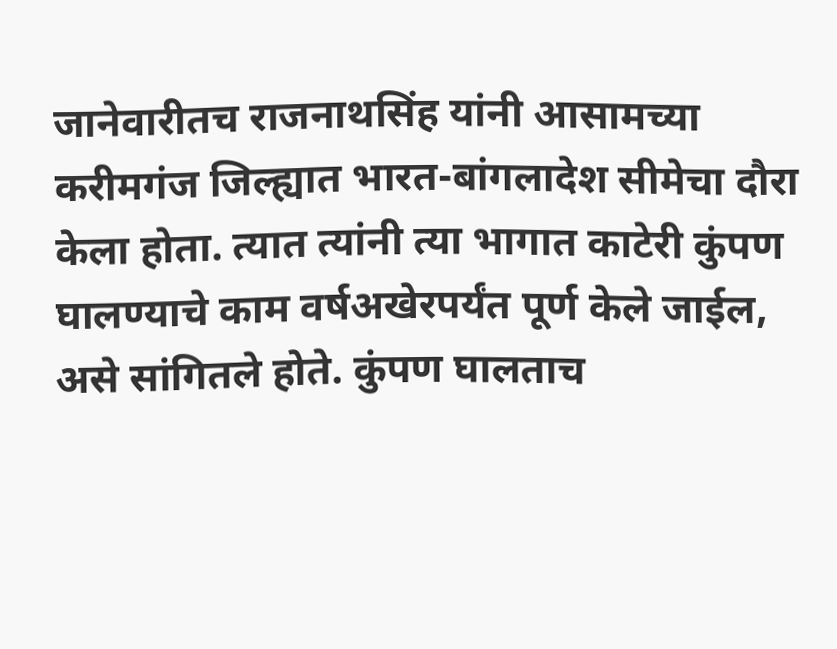जानेवारीतच राजनाथसिंह यांनी आसामच्या करीमगंज जिल्ह्यात भारत-बांगलादेश सीमेचा दौरा केला होता. त्यात त्यांनी त्या भागात काटेरी कुंपण घालण्याचे काम वर्षअखेरपर्यंत पूर्ण केले जाईल, असे सांगितले होते. कुंपण घालताच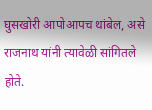घुसखोरी आपोआपच थांबेल, असे राजनाथ यांनी त्यावेळी सांगितले होते.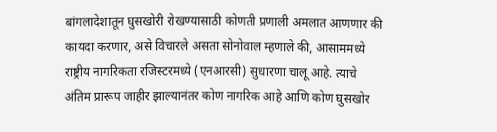बांगलादेशातून घुसखोरी रोखण्यासाठी कोणती प्रणाली अमलात आणणार की कायदा करणार, असे विचारले असता सोनोवाल म्हणाले की, आसाममध्ये राष्ट्रीय नागरिकता रजिस्टरमध्ये (एनआरसी) सुधारणा चालू आहे. त्याचे अंतिम प्रारूप जाहीर झाल्यानंतर कोण नागरिक आहे आणि कोण घुसखोर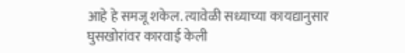आहे हे समजू शकेल. त्यावेळी सध्याच्या कायद्यानुसार घुसखोरांवर कारवाई केली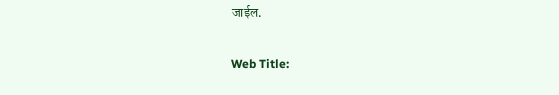जाईल.

Web Title: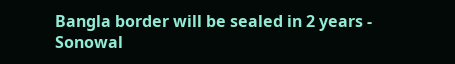Bangla border will be sealed in 2 years - Sonowal